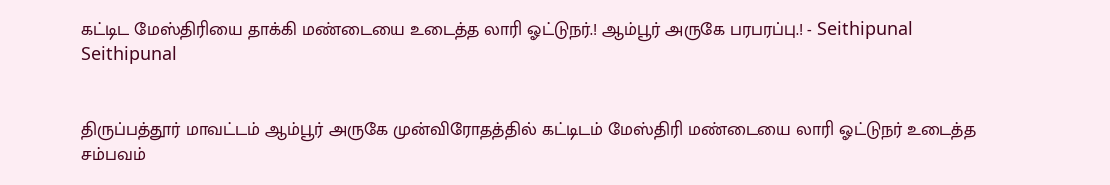கட்டிட மேஸ்திரியை தாக்கி மண்டையை உடைத்த லாரி ஓட்டுநர்.! ஆம்பூர் அருகே பரபரப்பு.! - Seithipunal
Seithipunal


திருப்பத்தூர் மாவட்டம் ஆம்பூர் அருகே முன்விரோதத்தில் கட்டிடம் மேஸ்திரி மண்டையை லாரி ஓட்டுநர் உடைத்த சம்பவம்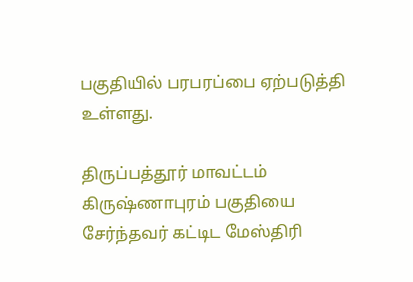பகுதியில் பரபரப்பை ஏற்படுத்தி உள்ளது.

திருப்பத்தூர் மாவட்டம் கிருஷ்ணாபுரம் பகுதியை சேர்ந்தவர் கட்டிட மேஸ்திரி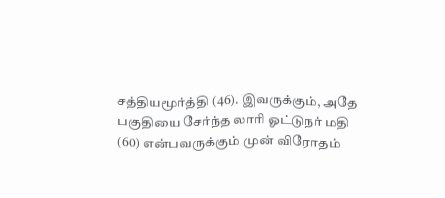சத்தியமூர்த்தி (46). இவருக்கும், அதே பகுதியை சேர்ந்த லாரி ஓட்டுநர் மதி (60) என்பவருக்கும் முன் விரோதம்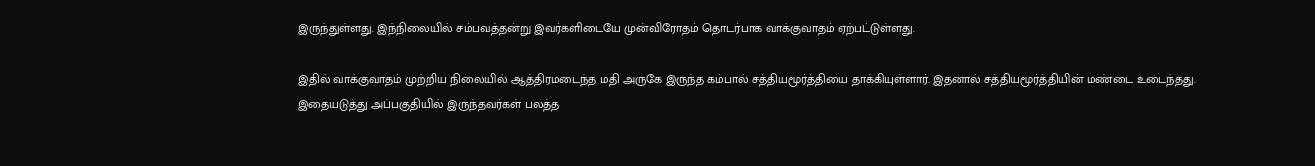இருந்துள்ளது. இந்நிலையில் சம்பவத்தன்று இவர்களிடையே முன்விரோதம் தொடர்பாக வாக்குவாதம் ஏற்பட்டுள்ளது.

இதில் வாக்குவாதம் முற்றிய நிலையில் ஆத்திரமடைந்த மதி அருகே இருந்த கம்பால் சத்தியமூர்த்தியை தாக்கியுள்ளார். இதனால் சத்தியமூர்த்தியின் மண்டை உடைந்தது. இதையடுத்து அப்பகுதியில் இருந்தவர்கள் பலத்த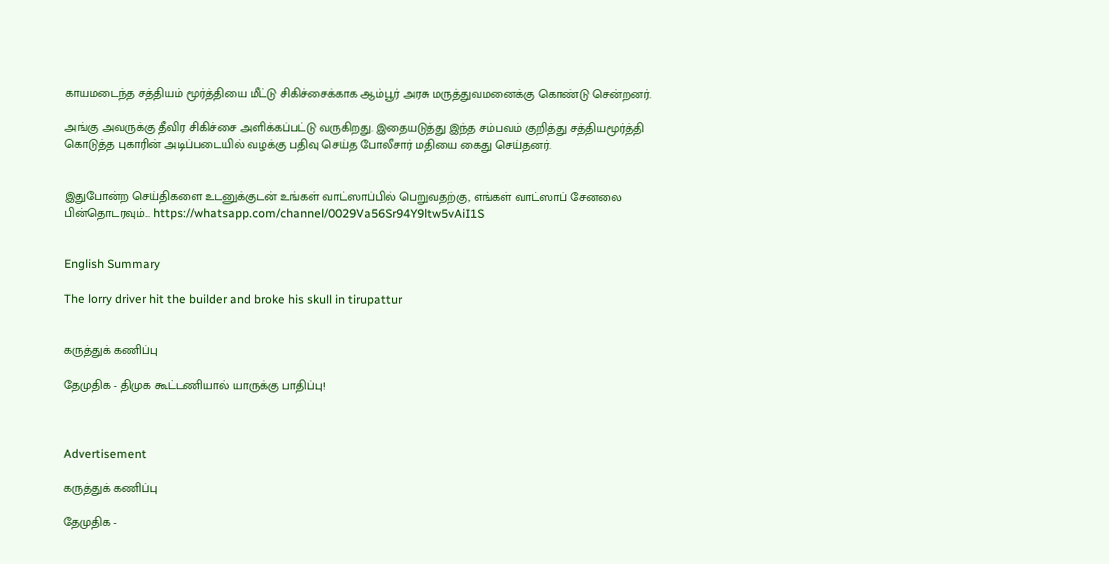காயமடைந்த சத்தியம் மூர்த்தியை மீட்டு சிகிச்சைக்காக ஆம்பூர் அரசு மருத்துவமனைக்கு கொண்டு சென்றனர்.

அங்கு அவருக்கு தீவிர சிகிச்சை அளிக்கப்பட்டு வருகிறது. இதையடுத்து இந்த சம்பவம் குறித்து சத்தியமூர்த்தி கொடுத்த புகாரின் அடிப்படையில் வழக்கு பதிவு செய்த போலீசார் மதியை கைது செய்தனர்.


இதுபோன்ற செய்திகளை உடனுக்குடன் உங்கள் வாட்ஸாப்பில் பெறுவதற்கு, எங்கள் வாட்ஸாப் சேனலை பின்தொடரவும்... https://whatsapp.com/channel/0029Va56Sr94Y9ltw5vAiI1S


English Summary

The lorry driver hit the builder and broke his skull in tirupattur


கருத்துக் கணிப்பு

தேமுதிக - திமுக கூட்டணியால் யாருக்கு பாதிப்பு!



Advertisement

கருத்துக் கணிப்பு

தேமுதிக -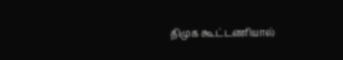திமுக கூட்டணியால்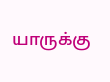யாருக்கு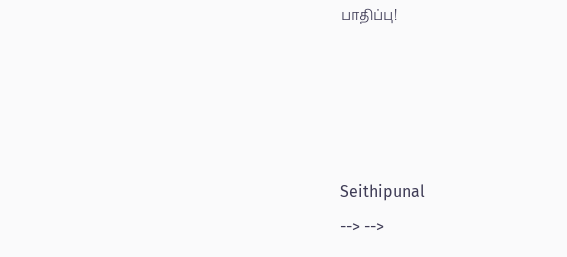பாதிப்பு!




Seithipunal
--> -->